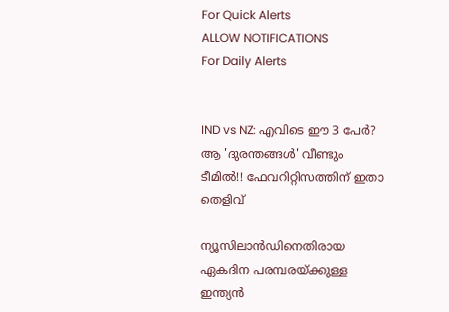For Quick Alerts
ALLOW NOTIFICATIONS
For Daily Alerts


IND vs NZ: എവിടെ ഈ 3 പേര്‍? ആ 'ദുരന്തങ്ങള്‍' വീണ്ടും ടീമില്‍!! ഫേവറിറ്റിസത്തിന് ഇതാ തെളിവ്

ന്യൂസിലാന്‍ഡിനെതിരായ ഏകദിന പരമ്പരയ്ക്കുള്ള ഇന്ത്യന്‍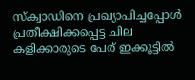സ്‌ക്വാഡിനെ പ്രഖ്യാപിച്ചപ്പോള്‍ പ്രതീക്ഷിക്കപ്പെട്ട ചില കളിക്കാരുടെ പേര് ഇക്കൂട്ടില്‍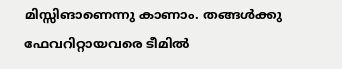മിസ്സിങാണെന്നു കാണാം. തങ്ങള്‍ക്കു ഫേവറിറ്റായവരെ ടീമില്‍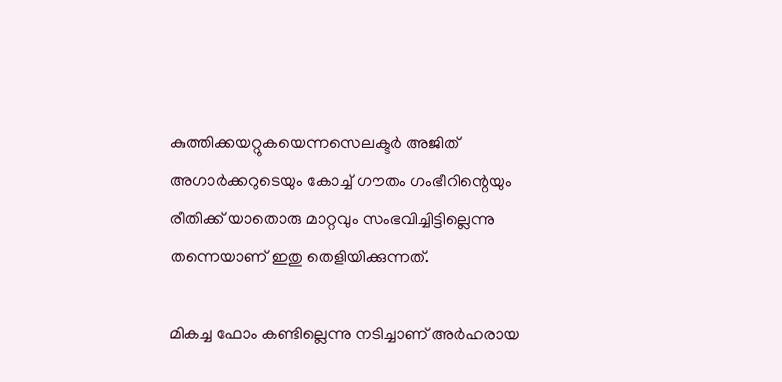കുത്തിക്കയറ്റുകയെന്നസെലക്ടര്‍ അജിത് അഗാര്‍ക്കറുടെയും കോച്ച് ഗൗതം ഗംഭീറിന്റെയും രീതിക്ക് യാതൊരു മാറ്റവും സംഭവിച്ചിട്ടില്ലെന്നു തന്നെയാണ് ഇതു തെളിയിക്കുന്നത്.

മികച്ച ഫോം കണ്ടില്ലെന്നു നടിച്ചാണ് അര്‍ഹരായ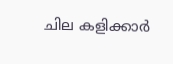ചില കളിക്കാര്‍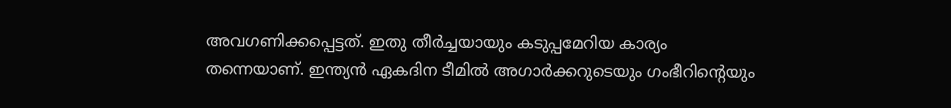അവഗണിക്കപ്പെട്ടത്. ഇതു തീര്‍ച്ചയായും കടുപ്പമേറിയ കാര്യം തന്നെയാണ്. ഇന്ത്യന്‍ ഏകദിന ടീമില്‍ അഗാര്‍ക്കറുടെയും ഗംഭീറിന്റെയും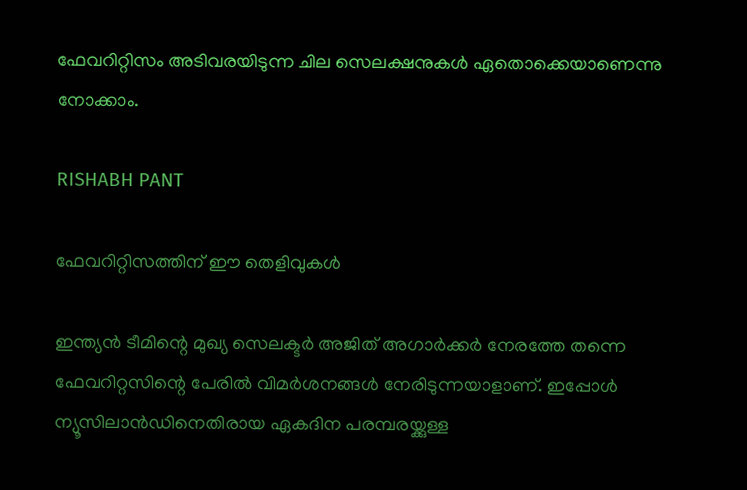ഫേവറിറ്റിസം അടിവരയിടുന്ന ചില സെലക്ഷനുകള്‍ ഏതൊക്കെയാണെന്നു നോക്കാം.

RISHABH PANT

ഫേവറിറ്റിസത്തിന് ഈ തെളിവുകള്‍

ഇന്ത്യന്‍ ടീമിന്റെ മുഖ്യ സെലക്ടര്‍ അജിത് അഗാര്‍ക്കര്‍ നേരത്തേ തന്നെ ഫേവറിറ്റസിന്റെ പേരില്‍ വിമര്‍ശനങ്ങള്‍ നേരിടുന്നയാളാണ്. ഇപ്പോള്‍ ന്യൂസിലാന്‍ഡിനെതിരായ ഏകദിന പരമ്പരയ്ക്കുള്ള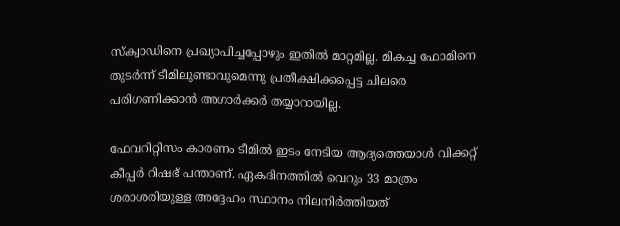സ്‌ക്വാഡിനെ പ്രഖ്യാപിച്ചപ്പോഴും ഇതില്‍ മാറ്റമില്ല. മികച്ച ഫോമിനെ തുടര്‍ന്ന് ടീമിലുണ്ടാവുമെന്നു പ്രതീക്ഷിക്കപ്പെട്ട ചിലരെ പരിഗണിക്കാന്‍ അഗാര്‍ക്കര്‍ തയ്യാറായില്ല.

ഫേവറിറ്റിസം കാരണം ടീമില്‍ ഇടം നേടിയ ആദ്യത്തെയാള്‍ വിക്കറ്റ് കീപ്പര്‍ റിഷഭ് പന്താണ്. ഏകദിനത്തില്‍ വെറും 33 മാത്രം ശരാശരിയുള്ള അദ്ദേഹം സ്ഥാനം നിലനിര്‍ത്തിയത്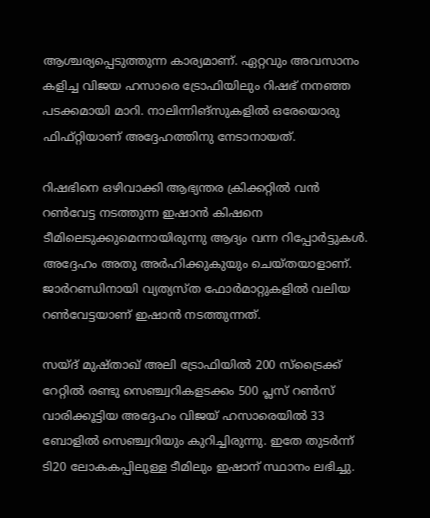ആശ്ചര്യപ്പെടുത്തുന്ന കാര്യമാണ്. ഏറ്റവും അവസാനം കളിച്ച വിജയ ഹസാരെ ട്രോഫിയിലും റിഷഭ് നനഞ്ഞ പടക്കമായി മാറി. നാലിന്നിങ്‌സുകളില്‍ ഒരേയൊരു ഫിഫ്റ്റിയാണ് അദ്ദേഹത്തിനു നേടാനായത്.

റിഷഭിനെ ഒഴിവാക്കി ആഭ്യന്തര ക്രിക്കറ്റില്‍ വന്‍ റണ്‍വേട്ട നടത്തുന്ന ഇഷാന്‍ കിഷനെ ടീമിലെടുക്കുമെന്നായിരുന്നു ആദ്യം വന്ന റിപ്പോര്‍ട്ടുകള്‍. അദ്ദേഹം അതു അര്‍ഹിക്കുകുയും ചെയ്തയാളാണ്. ജാര്‍റണ്ഡിനായി വ്യത്യസ്ത ഫോര്‍മാറ്റുകളില്‍ വലിയ റണ്‍വേട്ടയാണ് ഇഷാന്‍ നടത്തുന്നത്.

സയ്ദ് മുഷ്താഖ് അലി ട്രോഫിയില്‍ 200 സ്‌ട്രൈക്ക് റേറ്റില്‍ രണ്ടു സെഞ്ച്വറികളടക്കം 500 പ്ലസ് റണ്‍സ് വാരിക്കൂട്ടിയ അദ്ദേഹം വിജയ് ഹസാരെയില്‍ 33 ബോളില്‍ സെഞ്ച്വറിയും കുറിച്ചിരുന്നു. ഇതേ തുടര്‍ന്ന് ടി20 ലോകകപ്പിലുള്ള ടീമിലും ഇഷാന് സ്ഥാനം ലഭിച്ചു.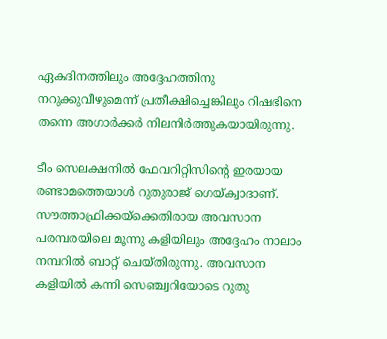ഏകദിനത്തിലും അദ്ദേഹത്തിനു നറുക്കുവീഴുമെന്ന് പ്രതീക്ഷിച്ചെങ്കിലും റിഷഭിനെ തന്നെ അഗാര്‍ക്കര്‍ നിലനിര്‍ത്തുകയായിരുന്നു.

ടീം സെലക്ഷനില്‍ ഫേവറിറ്റിസിന്റെ ഇരയായ രണ്ടാമത്തെയാള്‍ റുതുരാജ് ഗെയ്ക്വാദാണ്. സൗത്താഫ്രിക്കയ്‌ക്കെതിരായ അവസാന പരമ്പരയിലെ മൂന്നു കളിയിലും അദ്ദേഹം നാലാം നമ്പറില്‍ ബാറ്റ് ചെയ്തിരുന്നു. അവസാന കളിയില്‍ കന്നി സെഞ്ച്വറിയോടെ റുതു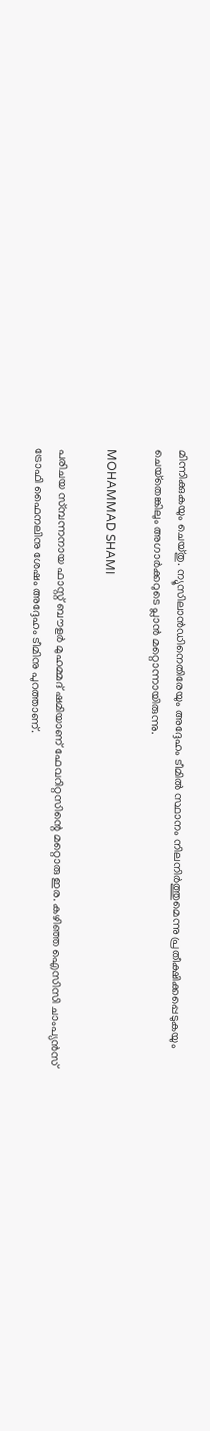മിന്നിക്കുകയും ചെയ്തു. ന്യൂസിലാന്‍ഡിനെതിരേയും അദ്ദേഹം ടീമില്‍ സ്ഥാനം നിലനിര്‍ത്തുമെന്നു പ്രതീക്ഷിക്കപ്പെടുകയും ചെയ്‌തെങ്കിലും അഗാര്‍ക്കറുടെ പ്ലാന്‍ മറ്റൊന്നായിരുന്നു.

MOHAMMAD SHAMI

പരിചയ സ്മ്പന്നനായ ഫാസ്റ്റ് ബൗളര്‍ മുഹമ്മദ് ഷമിയാണ് ഫേവറിറ്റസിന്റെ മറ്റൊരു ഇര. കഴിഞ്ഞ ഐസിസി ചാംപ്യന്‍സ് ട്രോഫി ഫൈനലിനു ശേഷം അദ്ദേഹം ടീമിനു പുറത്താണ്.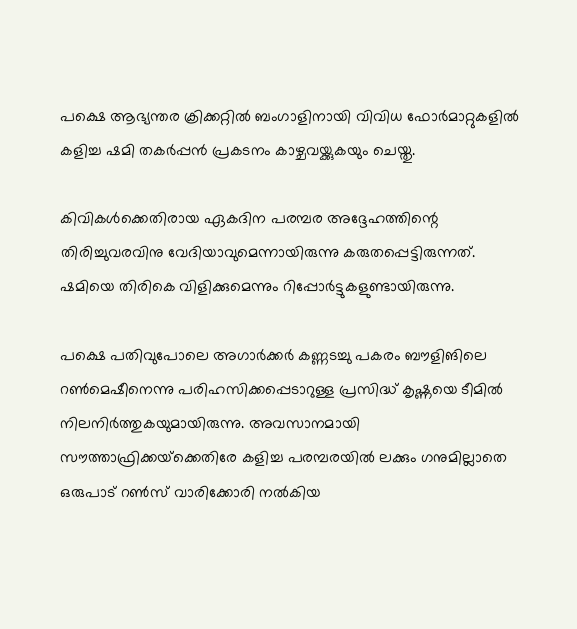പക്ഷെ ആഭ്യന്തര ക്രിക്കറ്റില്‍ ബംഗാളിനായി വിവിധ ഫോര്‍മാറ്റുകളില്‍ കളിച്ച ഷമി തകര്‍പ്പന്‍ പ്രകടനം കാഴ്ചവയ്ക്കുകയും ചെയ്തു.

കിവികള്‍ക്കെതിരായ ഏകദിന പരമ്പര അദ്ദേഹത്തിന്റെ തിരിച്ചുവരവിനു വേദിയാവുമെന്നായിരുന്നു കരുതപ്പെട്ടിരുന്നത്. ഷമിയെ തിരികെ വിളിക്കുമെന്നും റിപ്പോര്‍ട്ടുകളുണ്ടായിരുന്നു.

പക്ഷെ പതിവുപോലെ അഗാര്‍ക്കര്‍ കണ്ണടച്ചു പകരം ബൗളിങിലെ റണ്‍മെഷീനെന്നു പരിഹസിക്കപ്പെടാറുള്ള പ്രസിദ്ധ് കൃഷ്ണയെ ടീമില്‍ നിലനിര്‍ത്തുകയുമായിരുന്നു. അവസാനമായി സൗത്താഫ്രിക്കയ്‌ക്കെതിരേ കളിച്ച പരമ്പരയില്‍ ലക്കും ഗനുമില്ലാതെ ഒരുപാട് റണ്‍സ് വാരിക്കോരി നല്‍കിയ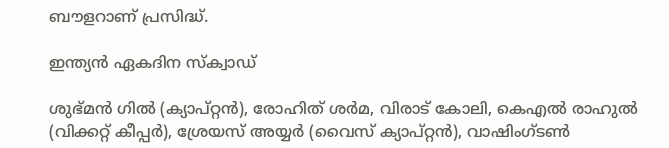ബൗളറാണ് പ്രസിദ്ധ്.

ഇന്ത്യന്‍ ഏകദിന സ്‌ക്വാഡ്

ശുഭ്മന്‍ ഗില്‍ (ക്യാപ്റ്റന്‍), രോഹിത് ശര്‍മ, വിരാട് കോലി, കെഎല്‍ രാഹുല്‍ (വിക്കറ്റ് കീപ്പര്‍), ശ്രേയസ് അയ്യര്‍ (വൈസ് ക്യാപ്റ്റന്‍), വാഷിംഗ്ടണ്‍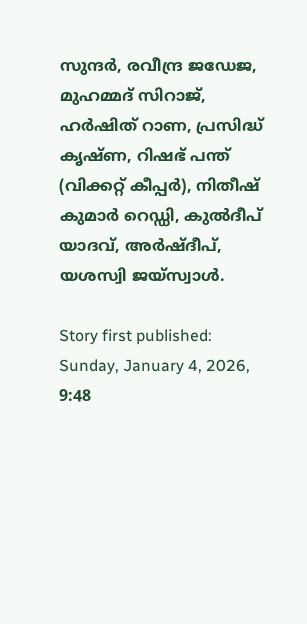സുന്ദര്‍, രവീന്ദ്ര ജഡേജ, മുഹമ്മദ് സിറാജ്, ഹര്‍ഷിത് റാണ, പ്രസിദ്ധ് കൃഷ്ണ, റിഷഭ് പന്ത് (വിക്കറ്റ് കീപ്പര്‍), നിതീഷ് കുമാര്‍ റെഡ്ഡി, കുല്‍ദീപ് യാദവ്, അര്‍ഷ്ദീപ്, യശസ്വി ജയ്‌സ്വാള്‍.

Story first published: Sunday, January 4, 2026, 9:48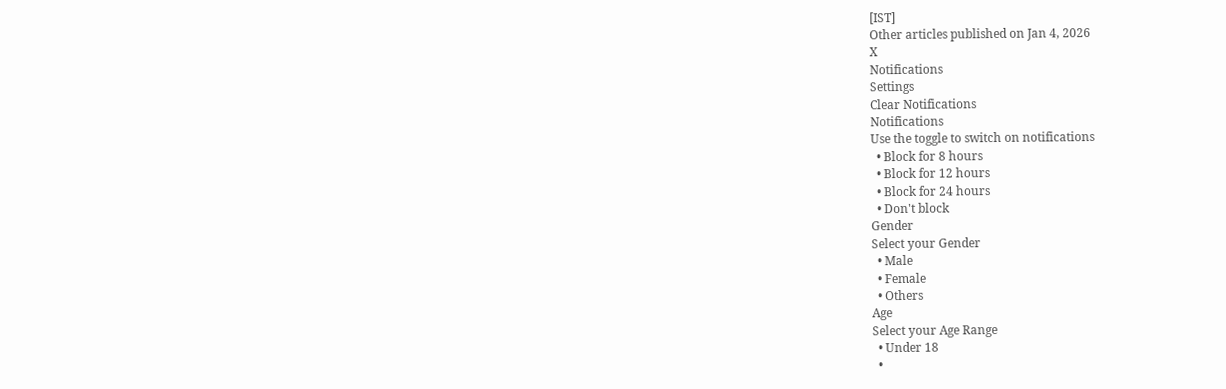[IST]
Other articles published on Jan 4, 2026
X
Notifications
Settings
Clear Notifications
Notifications
Use the toggle to switch on notifications
  • Block for 8 hours
  • Block for 12 hours
  • Block for 24 hours
  • Don't block
Gender
Select your Gender
  • Male
  • Female
  • Others
Age
Select your Age Range
  • Under 18
  •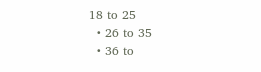18 to 25
  • 26 to 35
  • 36 to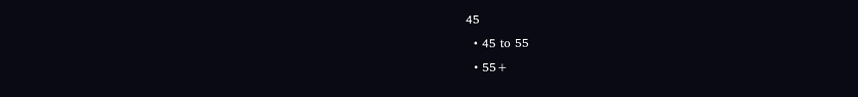45
  • 45 to 55
  • 55+